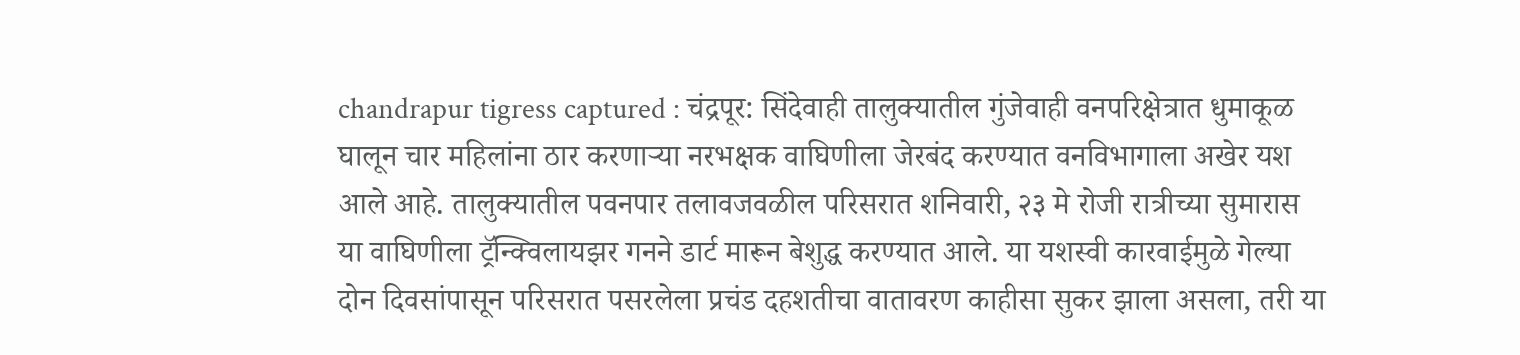chandrapur tigress captured : चंद्रपूर: सिंदेवाही तालुक्यातील गुंजेवाही वनपरिक्षेत्रात धुमाकूळ घालून चार महिलांना ठार करणाऱ्या नरभक्षक वाघिणीला जेरबंद करण्यात वनविभागाला अखेर यश आले आहे. तालुक्यातील पवनपार तलावजवळील परिसरात शनिवारी, २३ मे रोजी रात्रीच्या सुमारास या वाघिणीला ट्रॅन्क्विलायझर गनने डार्ट मारून बेशुद्ध करण्यात आले. या यशस्वी कारवाईमुळे गेल्या दोन दिवसांपासून परिसरात पसरलेला प्रचंड दहशतीचा वातावरण काहीसा सुकर झाला असला, तरी या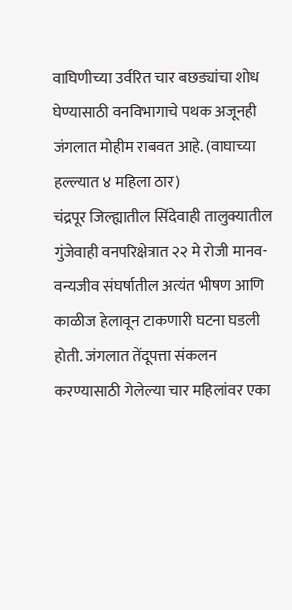वाघिणीच्या उर्वरित चार बछड्यांचा शोध घेण्यासाठी वनविभागाचे पथक अजूनही जंगलात मोहीम राबवत आहे. (वाघाच्या हल्ल्यात ४ महिला ठार)
चंद्रपूर जिल्ह्यातील सिंदेवाही तालुक्यातील गुंजेवाही वनपरिक्षेत्रात २२ मे रोजी मानव-वन्यजीव संघर्षातील अत्यंत भीषण आणि काळीज हेलावून टाकणारी घटना घडली होती. जंगलात तेंदूपत्ता संकलन करण्यासाठी गेलेल्या चार महिलांवर एका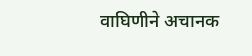वाघिणीने अचानक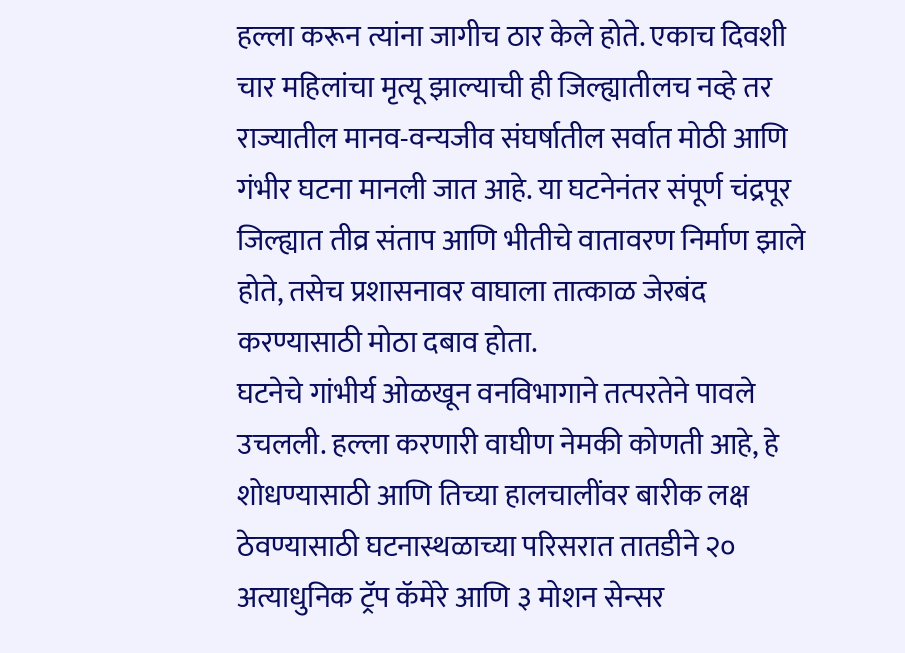हल्ला करून त्यांना जागीच ठार केले होते. एकाच दिवशी चार महिलांचा मृत्यू झाल्याची ही जिल्ह्यातीलच नव्हे तर राज्यातील मानव-वन्यजीव संघर्षातील सर्वात मोठी आणि गंभीर घटना मानली जात आहे. या घटनेनंतर संपूर्ण चंद्रपूर जिल्ह्यात तीव्र संताप आणि भीतीचे वातावरण निर्माण झाले होते, तसेच प्रशासनावर वाघाला तात्काळ जेरबंद करण्यासाठी मोठा दबाव होता.
घटनेचे गांभीर्य ओळखून वनविभागाने तत्परतेने पावले उचलली. हल्ला करणारी वाघीण नेमकी कोणती आहे, हे शोधण्यासाठी आणि तिच्या हालचालींवर बारीक लक्ष ठेवण्यासाठी घटनास्थळाच्या परिसरात तातडीने २० अत्याधुनिक ट्रॅप कॅमेरे आणि ३ मोशन सेन्सर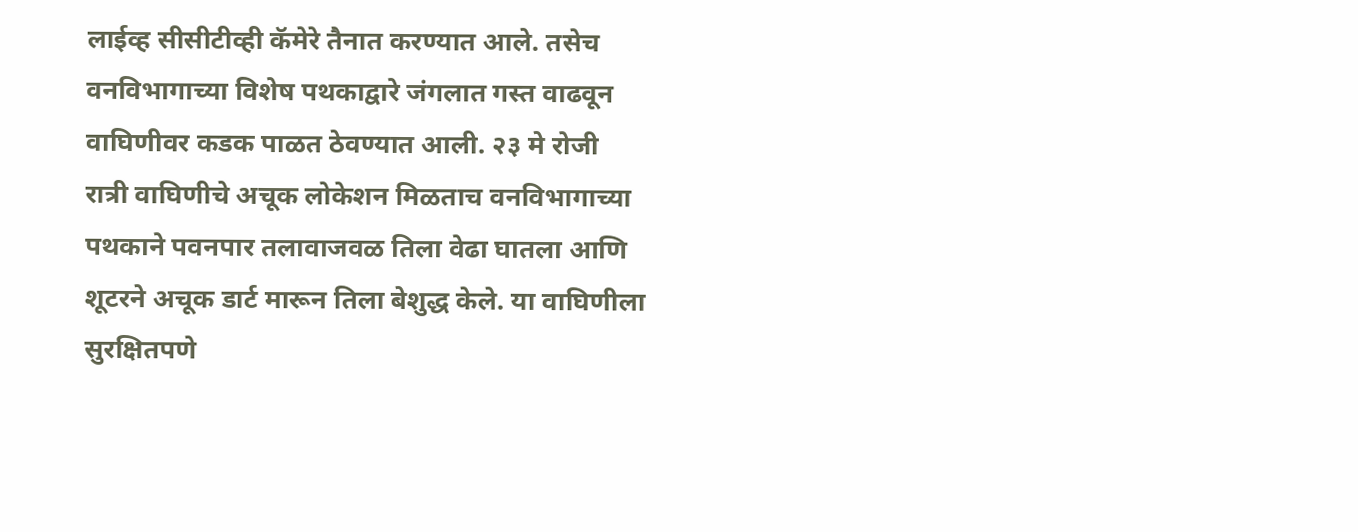लाईव्ह सीसीटीव्ही कॅमेरे तैनात करण्यात आले. तसेच वनविभागाच्या विशेष पथकाद्वारे जंगलात गस्त वाढवून वाघिणीवर कडक पाळत ठेवण्यात आली. २३ मे रोजी रात्री वाघिणीचे अचूक लोकेशन मिळताच वनविभागाच्या पथकाने पवनपार तलावाजवळ तिला वेढा घातला आणि शूटरने अचूक डार्ट मारून तिला बेशुद्ध केले. या वाघिणीला सुरक्षितपणे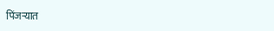पिंजऱ्यात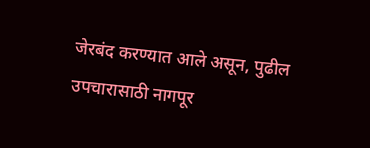जेरबंद करण्यात आले असून, पुढील उपचारासाठी नागपूर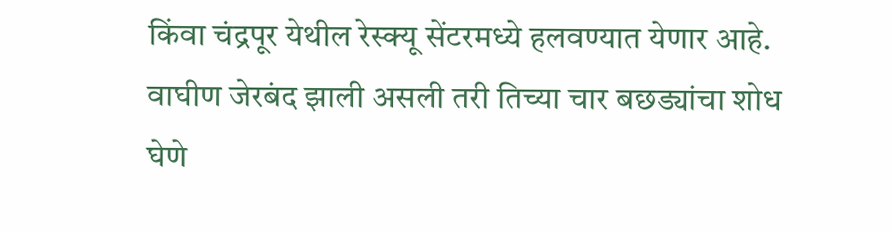किंवा चंद्रपूर येथील रेस्क्यू सेंटरमध्ये हलवण्यात येणार आहे. वाघीण जेरबंद झाली असली तरी तिच्या चार बछड्यांचा शोध घेणे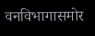वनविभागासमोर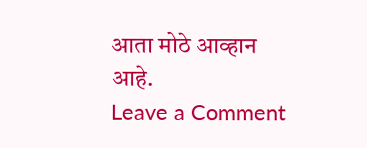आता मोठे आव्हान आहे.
Leave a Comment